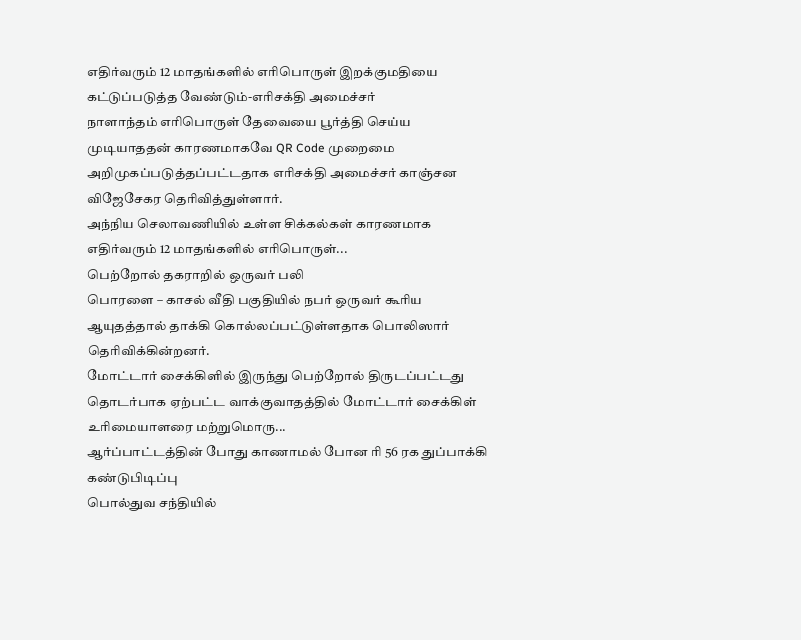எதிர்வரும் 12 மாதங்களில் எரிபொருள் இறக்குமதியை கட்டுப்படுத்த வேண்டும்-எரிசக்தி அமைச்சர்
நாளாந்தம் எரிபொருள் தேவையை பூர்த்தி செய்ய முடியாததன் காரணமாகவே QR Code முறைமை அறிமுகப்படுத்தப்பட்டதாக எரிசக்தி அமைச்சர் காஞ்சன விஜேசேகர தெரிவித்துள்ளார்.
அந்நிய செலாவணியில் உள்ள சிக்கல்கள் காரணமாக எதிர்வரும் 12 மாதங்களில் எரிபொருள்...
பெற்றோல் தகராறில் ஒருவர் பலி
பொரளை – காசல் வீதி பகுதியில் நபர் ஒருவர் கூரிய ஆயுதத்தால் தாக்கி கொல்லப்பட்டுள்ளதாக பொலிஸார் தெரிவிக்கின்றனர்.
மோட்டார் சைக்கிளில் இருந்து பெற்றோல் திருடப்பட்டது தொடர்பாக ஏற்பட்ட வாக்குவாதத்தில் மோட்டார் சைக்கிள் உரிமையாளரை மற்றுமொரு...
ஆர்ப்பாட்டத்தின் போது காணாமல் போன ரி 56 ரக துப்பாக்கி கண்டுபிடிப்பு
பொல்துவ சந்தியில்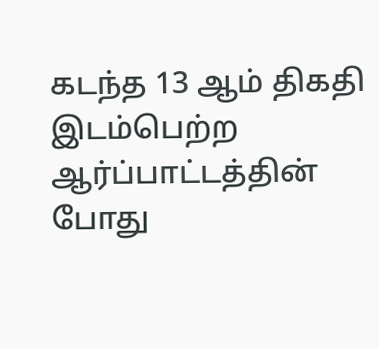கடந்த 13 ஆம் திகதி இடம்பெற்ற ஆர்ப்பாட்டத்தின் போது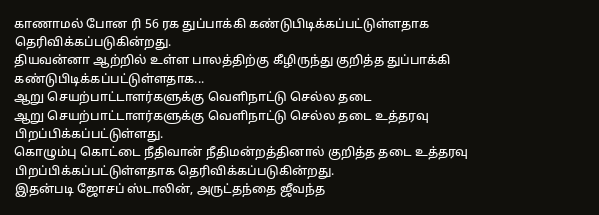காணாமல் போன ரி 56 ரக துப்பாக்கி கண்டுபிடிக்கப்பட்டுள்ளதாக தெரிவிக்கப்படுகின்றது.
தியவன்னா ஆற்றில் உள்ள பாலத்திற்கு கீழிருந்து குறித்த துப்பாக்கி கண்டுபிடிக்கப்பட்டுள்ளதாக...
ஆறு செயற்பாட்டாளர்களுக்கு வெளிநாட்டு செல்ல தடை
ஆறு செயற்பாட்டாளர்களுக்கு வெளிநாட்டு செல்ல தடை உத்தரவு பிறப்பிக்கப்பட்டுள்ளது.
கொழும்பு கொட்டை நீதிவான் நீதிமன்றத்தினால் குறித்த தடை உத்தரவு பிறப்பிக்கப்பட்டுள்ளதாக தெரிவிக்கப்படுகின்றது.
இதன்படி ஜோசப் ஸ்டாலின், அருட்தந்தை ஜீவந்த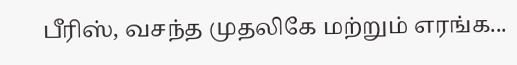பீரிஸ், வசந்த முதலிகே மற்றும் எரங்க...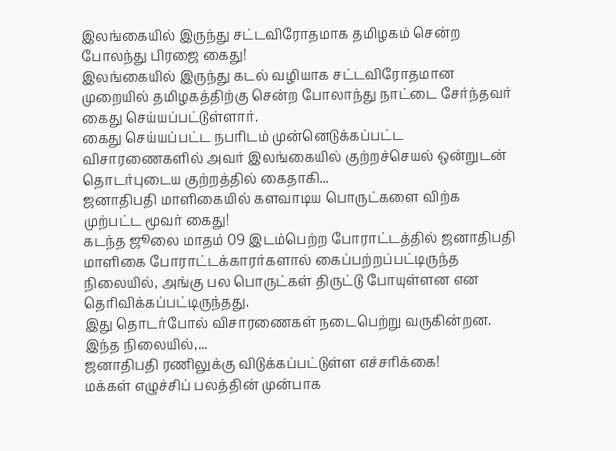இலங்கையில் இருந்து சட்டவிரோதமாக தமிழகம் சென்ற போலந்து பிரஜை கைது!
இலங்கையில் இருந்து கடல் வழியாக சட்டவிரோதமான முறையில் தமிழகத்திற்கு சென்ற போலாந்து நாட்டை சேர்ந்தவர் கைது செய்யப்பட்டுள்ளார்.
கைது செய்யப்பட்ட நபரிடம் முன்னெடுக்கப்பட்ட விசாரணைகளில் அவர் இலங்கையில் குற்றச்செயல் ஒன்றுடன் தொடர்புடைய குற்றத்தில் கைதாகி...
ஜனாதிபதி மாளிகையில் களவாடிய பொருட்களை விற்க முற்பட்ட மூவர் கைது!
கடந்த ஜூலை மாதம் 09 இடம்பெற்ற போராட்டத்தில் ஜனாதிபதி மாளிகை போராட்டக்காரர்களால் கைப்பற்றப்பட்டிருந்த நிலையில், அங்கு பல பொருட்கள் திருட்டு போயுள்ளன என தெரிவிக்கப்பட்டிருந்தது.
இது தொடர்போல் விசாரணைகள் நடைபெற்று வருகின்றன. இந்த நிலையில்,...
ஜனாதிபதி ரணிலுக்கு விடுக்கப்பட்டுள்ள எச்சரிக்கை!
மக்கள் எழுச்சிப் பலத்தின் முன்பாக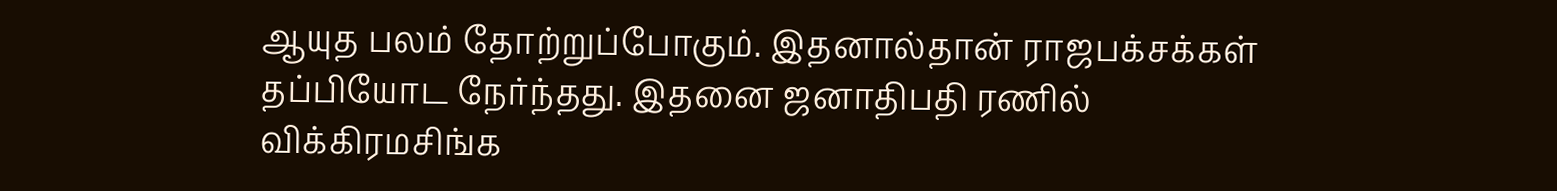ஆயுத பலம் தோற்றுப்போகும். இதனால்தான் ராஜபக்சக்கள் தப்பியோட நேர்ந்தது. இதனை ஜனாதிபதி ரணில் விக்கிரமசிங்க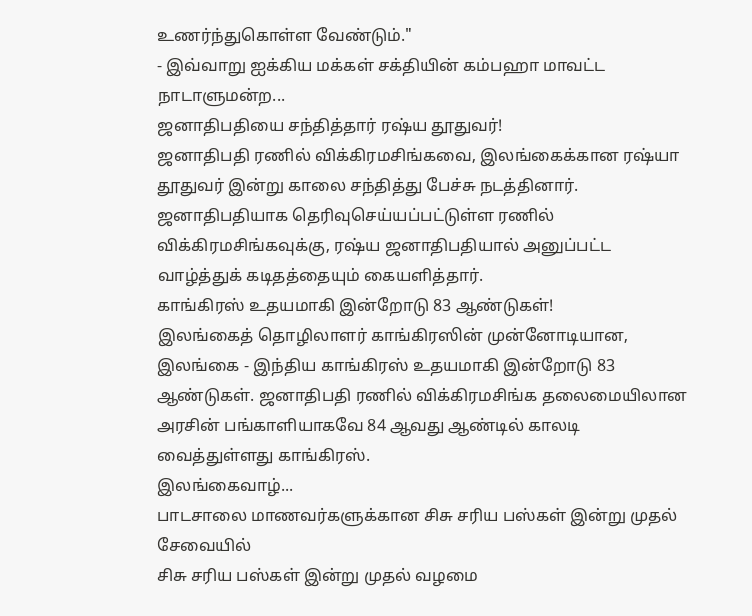உணர்ந்துகொள்ள வேண்டும்."
- இவ்வாறு ஐக்கிய மக்கள் சக்தியின் கம்பஹா மாவட்ட நாடாளுமன்ற...
ஜனாதிபதியை சந்தித்தார் ரஷ்ய தூதுவர்!
ஜனாதிபதி ரணில் விக்கிரமசிங்கவை, இலங்கைக்கான ரஷ்யா தூதுவர் இன்று காலை சந்தித்து பேச்சு நடத்தினார்.
ஜனாதிபதியாக தெரிவுசெய்யப்பட்டுள்ள ரணில் விக்கிரமசிங்கவுக்கு, ரஷ்ய ஜனாதிபதியால் அனுப்பட்ட வாழ்த்துக் கடிதத்தையும் கையளித்தார்.
காங்கிரஸ் உதயமாகி இன்றோடு 83 ஆண்டுகள்!
இலங்கைத் தொழிலாளர் காங்கிரஸின் முன்னோடியான, இலங்கை - இந்திய காங்கிரஸ் உதயமாகி இன்றோடு 83 ஆண்டுகள். ஜனாதிபதி ரணில் விக்கிரமசிங்க தலைமையிலான அரசின் பங்காளியாகவே 84 ஆவது ஆண்டில் காலடி வைத்துள்ளது காங்கிரஸ்.
இலங்கைவாழ்...
பாடசாலை மாணவர்களுக்கான சிசு சரிய பஸ்கள் இன்று முதல் சேவையில்
சிசு சரிய பஸ்கள் இன்று முதல் வழமை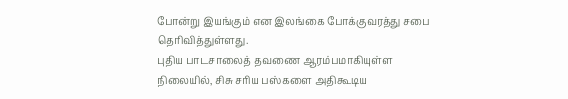போன்று இயங்கும் என இலங்கை போக்குவரத்து சபை தெரிவித்துள்ளது.
புதிய பாடசாலைத் தவணை ஆரம்பமாகியுள்ள நிலையில், சிசு சரிய பஸ்களை அதிகூடிய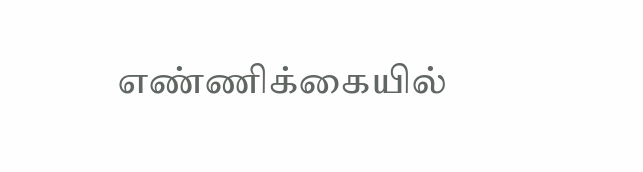எண்ணிக்கையில்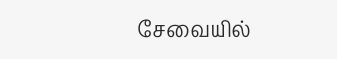சேவையில்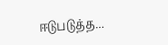ஈடுபடுத்த...